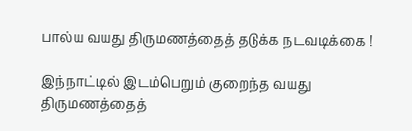பால்ய வயது திருமணத்தைத் தடுக்க நடவடிக்கை !

இந்நாட்டில் இடம்பெறும் குறைந்த வயது திருமணத்தைத்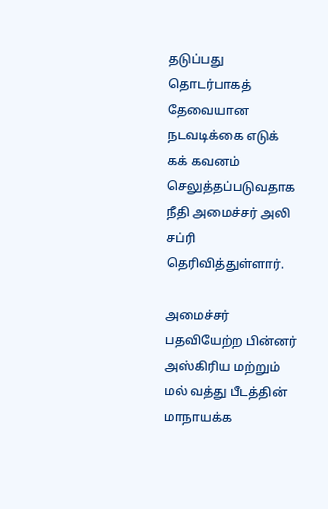தடுப்பது தொடர்பாகத் தேவையான நடவடிக்கை எடுக் கக் கவனம் செலுத்தப்படுவதாக நீதி அமைச்சர் அலி சப்ரி தெரிவித்துள்ளார்.

அமைச்சர் பதவியேற்ற பின்னர் அஸ்கிரிய மற்றும் மல் வத்து பீடத்தின் மாநாயக்க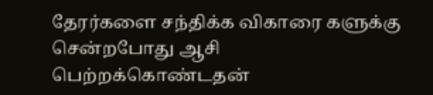தேரர்களை சந்திக்க விகாரை களுக்கு சென்றபோது ஆசி பெற்றக்கொண்டதன்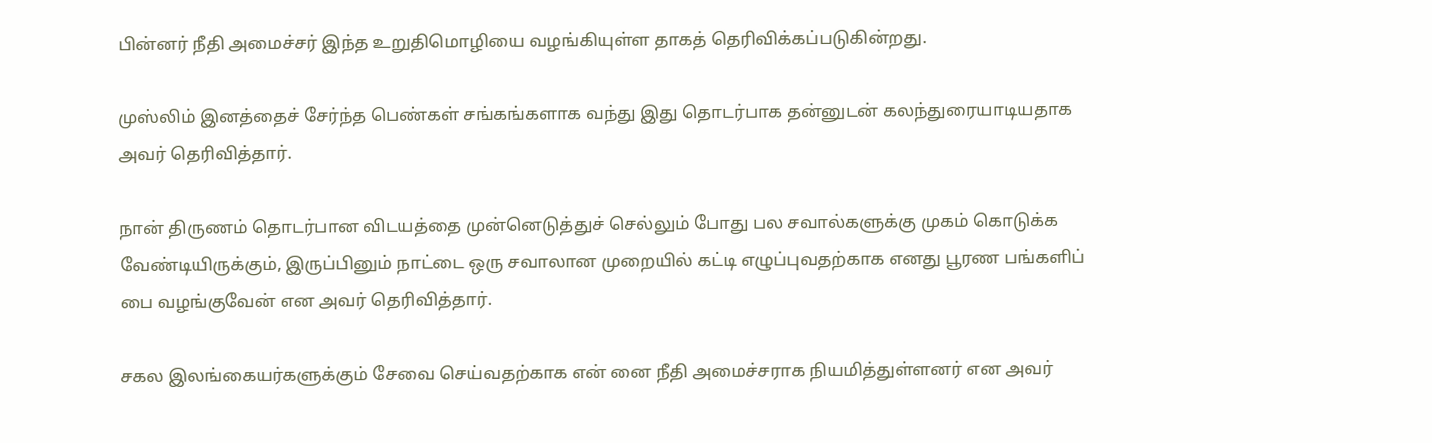பின்னர் நீதி அமைச்சர் இந்த உறுதிமொழியை வழங்கியுள்ள தாகத் தெரிவிக்கப்படுகின்றது.

முஸ்லிம் இனத்தைச் சேர்ந்த பெண்கள் சங்கங்களாக வந்து இது தொடர்பாக தன்னுடன் கலந்துரையாடியதாக அவர் தெரிவித்தார்.

நான் திருணம் தொடர்பான விடயத்தை முன்னெடுத்துச் செல்லும் போது பல சவால்களுக்கு முகம் கொடுக்க வேண்டியிருக்கும், இருப்பினும் நாட்டை ஒரு சவாலான முறையில் கட்டி எழுப்புவதற்காக எனது பூரண பங்களிப் பை வழங்குவேன் என அவர் தெரிவித்தார்.

சகல இலங்கையர்களுக்கும் சேவை செய்வதற்காக என் னை நீதி அமைச்சராக நியமித்துள்ளனர் என அவர்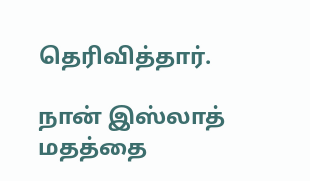தெரிவித்தார்.

நான் இஸ்லாத் மதத்தை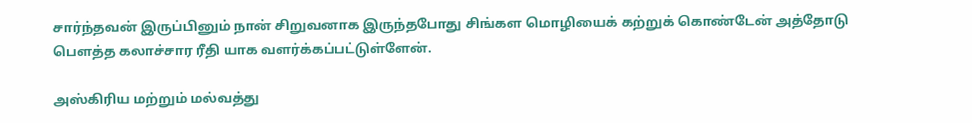சார்ந்தவன் இருப்பினும் நான் சிறுவனாக இருந்தபோது சிங்கள மொழியைக் கற்றுக் கொண்டேன் அத்தோடு பௌத்த கலாச்சார ரீதி யாக வளர்க்கப்பட்டுள்ளேன்.

அஸ்கிரிய மற்றும் மல்வத்து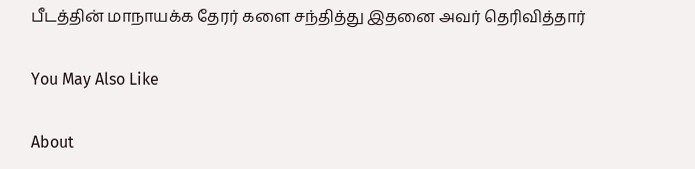பீடத்தின் மாநாயக்க தேரர் களை சந்தித்து இதனை அவர் தெரிவித்தார்

You May Also Like

About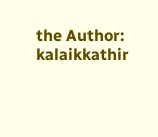the Author: kalaikkathir